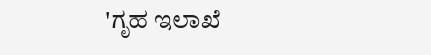'ಗೃಹ ಇಲಾಖೆ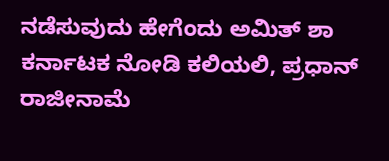ನಡೆಸುವುದು ಹೇಗೆಂದು ಅಮಿತ್ ಶಾ ಕರ್ನಾಟಕ ನೋಡಿ ಕಲಿಯಲಿ, ಪ್ರಧಾನ್ ರಾಜೀನಾಮೆ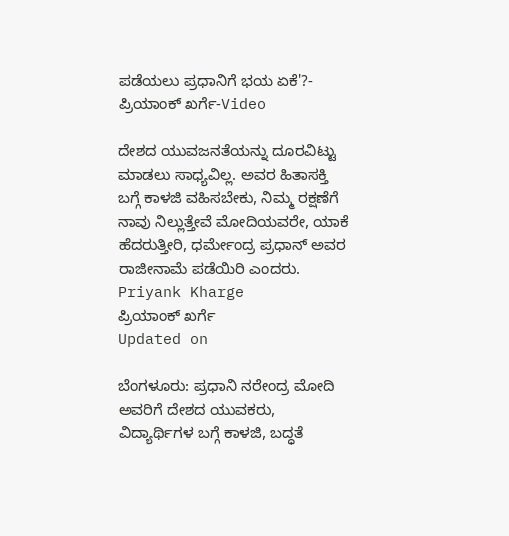ಪಡೆಯಲು ಪ್ರಧಾನಿಗೆ ಭಯ ಏಕೆ'?- ಪ್ರಿಯಾಂಕ್ ಖರ್ಗೆ-Video

ದೇಶದ ಯುವಜನತೆಯನ್ನು ದೂರವಿಟ್ಟು ಮಾಡಲು ಸಾಧ್ಯವಿಲ್ಲ. ಅವರ ಹಿತಾಸಕ್ತಿ ಬಗ್ಗೆ ಕಾಳಜಿ ವಹಿಸಬೇಕು, ನಿಮ್ಮ ರಕ್ಷಣೆಗೆ ನಾವು ನಿಲ್ಲುತ್ತೇವೆ ಮೋದಿಯವರೇ, ಯಾಕೆ ಹೆದರುತ್ತೀರಿ, ಧರ್ಮೇಂದ್ರ ಪ್ರಧಾನ್ ಅವರ ರಾಜೀನಾಮೆ ಪಡೆಯಿರಿ ಎಂದರು.
Priyank Kharge
ಪ್ರಿಯಾಂಕ್ ಖರ್ಗೆ
Updated on

ಬೆಂಗಳೂರು: ಪ್ರಧಾನಿ ನರೇಂದ್ರ ಮೋದಿ ಅವರಿಗೆ ದೇಶದ ಯುವಕರು, ವಿದ್ಯಾರ್ಥಿಗಳ ಬಗ್ಗೆ ಕಾಳಜಿ, ಬದ್ಧತೆ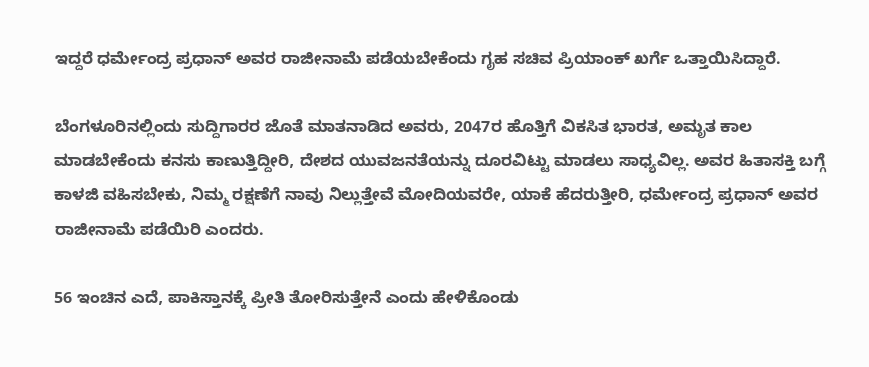ಇದ್ದರೆ ಧರ್ಮೇಂದ್ರ ಪ್ರಧಾನ್ ಅವರ ರಾಜೀನಾಮೆ ಪಡೆಯಬೇಕೆಂದು ಗೃಹ ಸಚಿವ ಪ್ರಿಯಾಂಕ್ ಖರ್ಗೆ ಒತ್ತಾಯಿಸಿದ್ದಾರೆ.

ಬೆಂಗಳೂರಿನಲ್ಲಿಂದು ಸುದ್ದಿಗಾರರ ಜೊತೆ ಮಾತನಾಡಿದ ಅವರು, 2047ರ ಹೊತ್ತಿಗೆ ವಿಕಸಿತ ಭಾರತ, ಅಮೃತ ಕಾಲ ಮಾಡಬೇಕೆಂದು ಕನಸು ಕಾಣುತ್ತಿದ್ದೀರಿ, ದೇಶದ ಯುವಜನತೆಯನ್ನು ದೂರವಿಟ್ಟು ಮಾಡಲು ಸಾಧ್ಯವಿಲ್ಲ. ಅವರ ಹಿತಾಸಕ್ತಿ ಬಗ್ಗೆ ಕಾಳಜಿ ವಹಿಸಬೇಕು, ನಿಮ್ಮ ರಕ್ಷಣೆಗೆ ನಾವು ನಿಲ್ಲುತ್ತೇವೆ ಮೋದಿಯವರೇ, ಯಾಕೆ ಹೆದರುತ್ತೀರಿ, ಧರ್ಮೇಂದ್ರ ಪ್ರಧಾನ್ ಅವರ ರಾಜೀನಾಮೆ ಪಡೆಯಿರಿ ಎಂದರು.

56 ಇಂಚಿನ ಎದೆ, ಪಾಕಿಸ್ತಾನಕ್ಕೆ ಪ್ರೀತಿ ತೋರಿಸುತ್ತೇನೆ ಎಂದು ಹೇಳಿಕೊಂಡು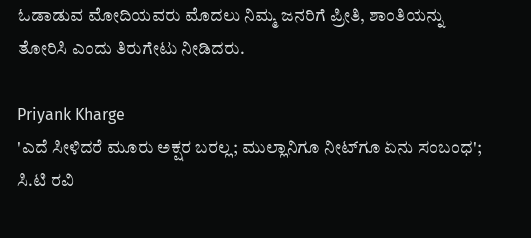ಓಡಾಡುವ ಮೋದಿಯವರು ಮೊದಲು ನಿಮ್ಮ ಜನರಿಗೆ ಪ್ರೀತಿ, ಶಾಂತಿಯನ್ನು ತೋರಿಸಿ ಎಂದು ತಿರುಗೇಟು ನೀಡಿದರು.

Priyank Kharge
'ಎದೆ ಸೀಳಿದರೆ ಮೂರು ಅಕ್ಷರ ಬರಲ್ಲ; ಮುಲ್ಲಾನಿಗೂ ನೀಟ್‌ಗೂ ಏನು ಸಂಬಂಧ'; ಸಿ.ಟಿ ರವಿ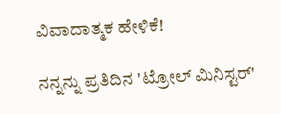ವಿವಾದಾತ್ಮಕ ಹೇಳಿಕೆ!

ನನ್ನನ್ನು ಪ್ರತಿದಿನ 'ಟ್ರೋಲ್ ಮಿನಿಸ್ಟರ್'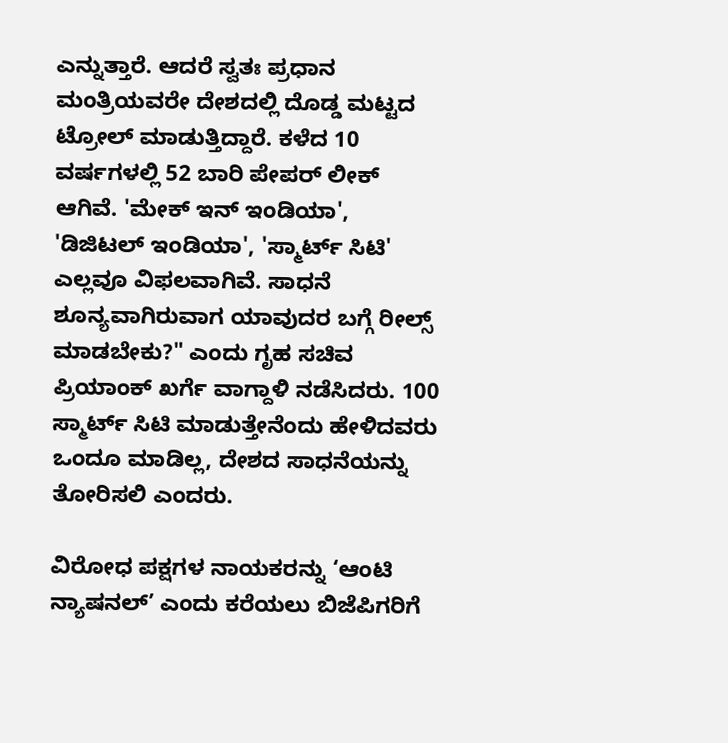ಎನ್ನುತ್ತಾರೆ. ಆದರೆ ಸ್ವತಃ ಪ್ರಧಾನ ಮಂತ್ರಿಯವರೇ ದೇಶದಲ್ಲಿ ದೊಡ್ಡ ಮಟ್ಟದ ಟ್ರೋಲ್ ಮಾಡುತ್ತಿದ್ದಾರೆ. ಕಳೆದ 10 ವರ್ಷಗಳಲ್ಲಿ 52 ಬಾರಿ ಪೇಪರ್ ಲೀಕ್ ಆಗಿವೆ. 'ಮೇಕ್ ಇನ್ ಇಂಡಿಯಾ', 'ಡಿಜಿಟಲ್ ಇಂಡಿಯಾ', 'ಸ್ಮಾರ್ಟ್ ಸಿಟಿ' ಎಲ್ಲವೂ ವಿಫಲವಾಗಿವೆ. ಸಾಧನೆ ಶೂನ್ಯವಾಗಿರುವಾಗ ಯಾವುದರ ಬಗ್ಗೆ ರೀಲ್ಸ್ ಮಾಡಬೇಕು?" ಎಂದು ಗೃಹ ಸಚಿವ ಪ್ರಿಯಾಂಕ್ ಖರ್ಗೆ ವಾಗ್ದಾಳಿ ನಡೆಸಿದರು. 100 ಸ್ಮಾರ್ಟ್ ಸಿಟಿ ಮಾಡುತ್ತೇನೆಂದು ಹೇಳಿದವರು ಒಂದೂ ಮಾಡಿಲ್ಲ, ದೇಶದ ಸಾಧನೆಯನ್ನು ತೋರಿಸಲಿ ಎಂದರು.

ವಿರೋಧ ಪಕ್ಷಗಳ ನಾಯಕರನ್ನು ‘ಆಂಟಿ ನ್ಯಾಷನಲ್’ ಎಂದು ಕರೆಯಲು ಬಿಜೆಪಿಗರಿಗೆ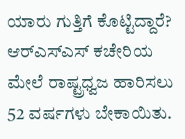ಯಾರು ಗುತ್ತಿಗೆ ಕೊಟ್ಟಿದ್ದಾರೆ? ಆರ್‌ಎಸ್‌ಎಸ್ ಕಚೇರಿಯ ಮೇಲೆ ರಾಷ್ಟ್ರಧ್ವಜ ಹಾರಿಸಲು 52 ವರ್ಷಗಳು ಬೇಕಾಯಿತು.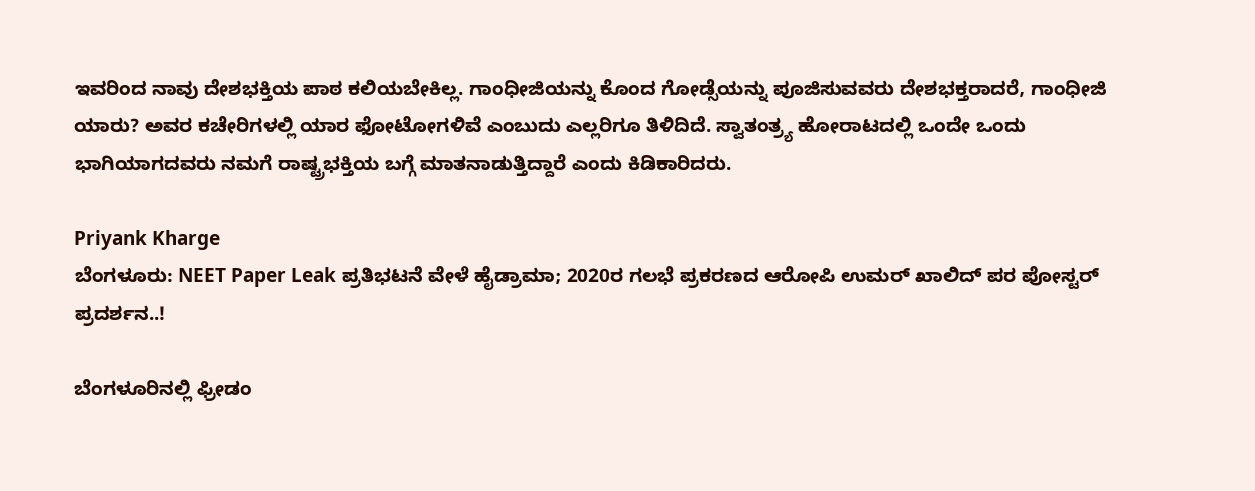ಇವರಿಂದ ನಾವು ದೇಶಭಕ್ತಿಯ ಪಾಠ ಕಲಿಯಬೇಕಿಲ್ಲ. ಗಾಂಧೀಜಿಯನ್ನು ಕೊಂದ ಗೋಡ್ಸೆಯನ್ನು ಪೂಜಿಸುವವರು ದೇಶಭಕ್ತರಾದರೆ, ಗಾಂಧೀಜಿ ಯಾರು? ಅವರ ಕಚೇರಿಗಳಲ್ಲಿ ಯಾರ ಫೋಟೋಗಳಿವೆ ಎಂಬುದು ಎಲ್ಲರಿಗೂ ತಿಳಿದಿದೆ. ಸ್ವಾತಂತ್ರ್ಯ ಹೋರಾಟದಲ್ಲಿ ಒಂದೇ ಒಂದು ಭಾಗಿಯಾಗದವರು ನಮಗೆ ರಾಷ್ಟ್ರಭಕ್ತಿಯ ಬಗ್ಗೆ ಮಾತನಾಡುತ್ತಿದ್ದಾರೆ ಎಂದು ಕಿಡಿಕಾರಿದರು.

Priyank Kharge
ಬೆಂಗಳೂರು: NEET Paper Leak ಪ್ರತಿಭಟನೆ ವೇಳೆ ಹೈಡ್ರಾಮಾ; 2020ರ ಗಲಭೆ ಪ್ರಕರಣದ ಆರೋಪಿ ಉಮರ್ ಖಾಲಿದ್‌ ಪರ ಪೋಸ್ಟರ್ ಪ್ರದರ್ಶನ..!

ಬೆಂಗಳೂರಿನಲ್ಲಿ ಫ್ರೀಡಂ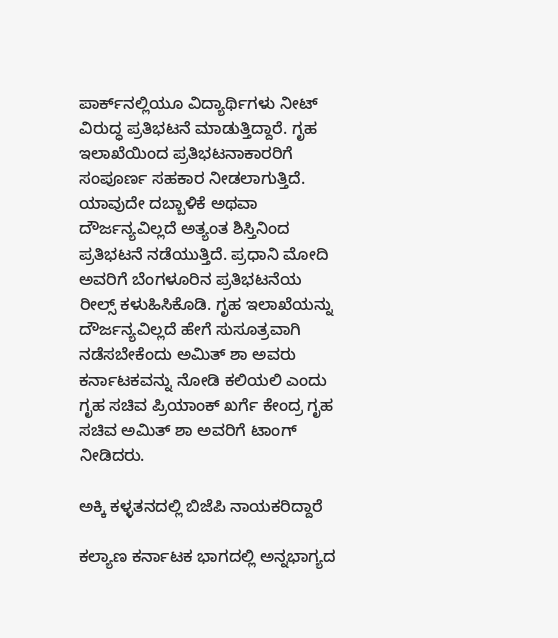ಪಾರ್ಕ್‌ನಲ್ಲಿಯೂ ವಿದ್ಯಾರ್ಥಿಗಳು ನೀಟ್ ವಿರುದ್ಧ ಪ್ರತಿಭಟನೆ ಮಾಡುತ್ತಿದ್ದಾರೆ. ಗೃಹ ಇಲಾಖೆಯಿಂದ ಪ್ರತಿಭಟನಾಕಾರರಿಗೆ ಸಂಪೂರ್ಣ ಸಹಕಾರ ನೀಡಲಾಗುತ್ತಿದೆ. ಯಾವುದೇ ದಬ್ಬಾಳಿಕೆ ಅಥವಾ ದೌರ್ಜನ್ಯವಿಲ್ಲದೆ ಅತ್ಯಂತ ಶಿಸ್ತಿನಿಂದ ಪ್ರತಿಭಟನೆ ನಡೆಯುತ್ತಿದೆ. ಪ್ರಧಾನಿ ಮೋದಿ ಅವರಿಗೆ ಬೆಂಗಳೂರಿನ ಪ್ರತಿಭಟನೆಯ ರೀಲ್ಸ್ ಕಳುಹಿಸಿಕೊಡಿ. ಗೃಹ ಇಲಾಖೆಯನ್ನು ದೌರ್ಜನ್ಯವಿಲ್ಲದೆ ಹೇಗೆ ಸುಸೂತ್ರವಾಗಿ ನಡೆಸಬೇಕೆಂದು ಅಮಿತ್ ಶಾ ಅವರು ಕರ್ನಾಟಕವನ್ನು ನೋಡಿ ಕಲಿಯಲಿ ಎಂದು ಗೃಹ ಸಚಿವ ಪ್ರಿಯಾಂಕ್ ಖರ್ಗೆ ಕೇಂದ್ರ ಗೃಹ ಸಚಿವ ಅಮಿತ್ ಶಾ ಅವರಿಗೆ ಟಾಂಗ್ ನೀಡಿದರು.

ಅಕ್ಕಿ ಕಳ್ಳತನದಲ್ಲಿ ಬಿಜೆಪಿ ನಾಯಕರಿದ್ದಾರೆ

ಕಲ್ಯಾಣ ಕರ್ನಾಟಕ ಭಾಗದಲ್ಲಿ ಅನ್ನಭಾಗ್ಯದ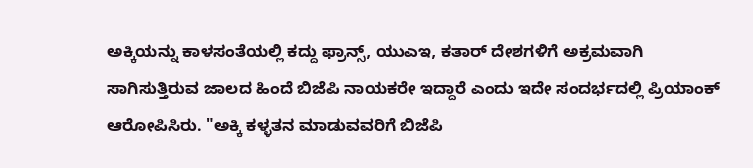ಅಕ್ಕಿಯನ್ನು ಕಾಳಸಂತೆಯಲ್ಲಿ ಕದ್ದು ಫ್ರಾನ್ಸ್, ಯುಎಇ, ಕತಾರ್ ದೇಶಗಳಿಗೆ ಅಕ್ರಮವಾಗಿ ಸಾಗಿಸುತ್ತಿರುವ ಜಾಲದ ಹಿಂದೆ ಬಿಜೆಪಿ ನಾಯಕರೇ ಇದ್ದಾರೆ ಎಂದು ಇದೇ ಸಂದರ್ಭದಲ್ಲಿ ಪ್ರಿಯಾಂಕ್ ಆರೋಪಿಸಿರು. "ಅಕ್ಕಿ ಕಳ್ಳತನ ಮಾಡುವವರಿಗೆ ಬಿಜೆಪಿ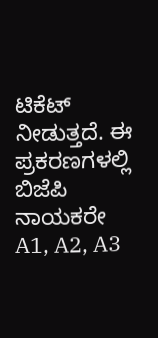ಟಿಕೆಟ್ ನೀಡುತ್ತದೆ. ಈ ಪ್ರಕರಣಗಳಲ್ಲಿ ಬಿಜೆಪಿ ನಾಯಕರೇ A1, A2, A3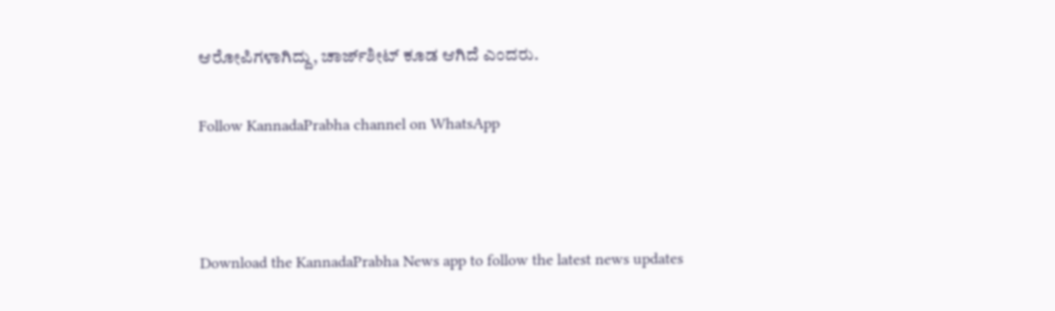ಆರೋಪಿಗಳಾಗಿದ್ದು, ಚಾರ್ಜ್‌ಶೀಟ್ ಕೂಡ ಆಗಿದೆ ಎಂದರು.

Follow KannadaPrabha channel on WhatsApp



Download the KannadaPrabha News app to follow the latest news updates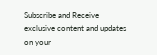Subscribe and Receive exclusive content and updates on your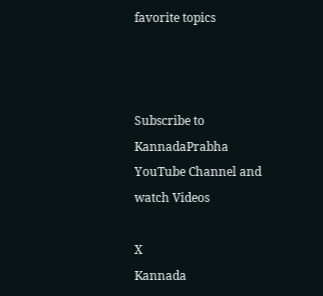favorite topics



Subscribe to KannadaPrabha YouTube Channel and watch Videos

X
Kannada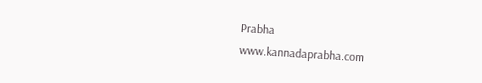Prabha
www.kannadaprabha.com